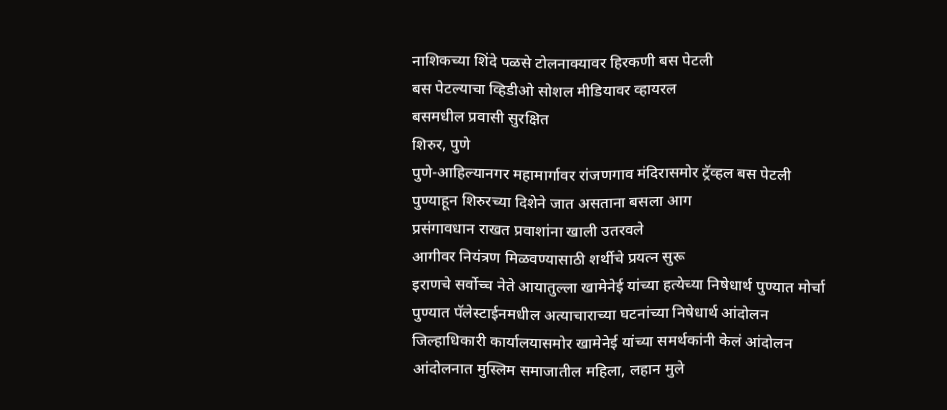नाशिकच्या शिंदे पळसे टोलनाक्यावर हिरकणी बस पेटली
बस पेटल्याचा व्हिडीओ सोशल मीडियावर व्हायरल
बसमधील प्रवासी सुरक्षित
शिरुर, पुणे
पुणे-आहिल्यानगर महामार्गावर रांजणगाव मंदिरासमोर ट्रॅव्हल बस पेटली
पुण्याहून शिरुरच्या दिशेने जात असताना बसला आग
प्रसंगावधान राखत प्रवाशांना खाली उतरवले
आगीवर नियंत्रण मिळवण्यासाठी शर्थीचे प्रयत्न सुरू
इराणचे सर्वोच्च नेते आयातुल्ला खामेनेई यांच्या हत्येच्या निषेधार्थ पुण्यात मोर्चा
पुण्यात पॅलेस्टाईनमधील अत्याचाराच्या घटनांच्या निषेधार्थ आंदोलन
जिल्हाधिकारी कार्यालयासमोर खामेनेई यांच्या समर्थकांनी केलं आंदोलन
आंदोलनात मुस्लिम समाजातील महिला, लहान मुले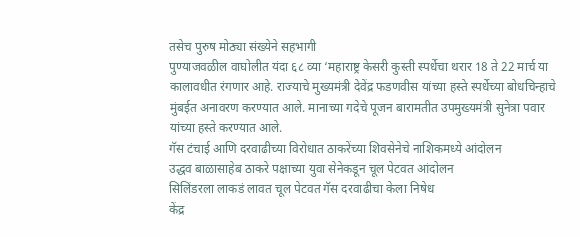तसेच पुरुष मोठ्या संख्येने सहभागी
पुण्याजवळील वाघोलीत यंदा ६८ व्या ‘महाराष्ट्र केसरी कुस्ती स्पर्धेचा थरार 18 ते 22 मार्च या कालावधीत रंगणार आहे. राज्याचे मुख्यमंत्री देवेंद्र फडणवीस यांच्या हस्ते स्पर्धेच्या बोधचिन्हाचे मुंबईत अनावरण करण्यात आले. मानाच्या गदेचे पूजन बारामतीत उपमुख्यमंत्री सुनेत्रा पवार यांच्या हस्ते करण्यात आले.
गॅस टंचाई आणि दरवाढीच्या विरोधात ठाकरेंच्या शिवसेनेचे नाशिकमध्ये आंदोलन
उद्धव बाळासाहेब ठाकरे पक्षाच्या युवा सेनेकडून चूल पेटवत आंदोलन
सिलिंडरला लाकडं लावत चूल पेटवत गॅस दरवाढीचा केला निषेध
केंद्र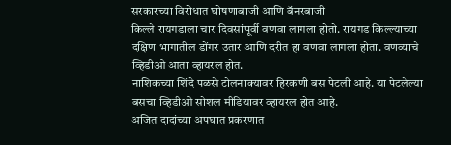सरकारच्या विरोधात घोषणाबाजी आणि बॅनरबाजी
किल्ले रायगडाला चार दिवसांपूर्वी वणवा लागला होतो. रायगड किल्ल्याच्या दक्षिण भागातील डोंगर उतार आणि दरीत हा वणवा लागला होता. वणव्याचे व्हिडीओ आता व्हायरल होत.
नाशिकच्या शिंदे पळसे टोलनाक्यावर हिरकणी बस पेटली आहे. या पेटलेल्या बसचा व्हिडीओ सोशल मीडियावर व्हायरल होत आहे.
अजित दादांच्या अपघात प्रकरणात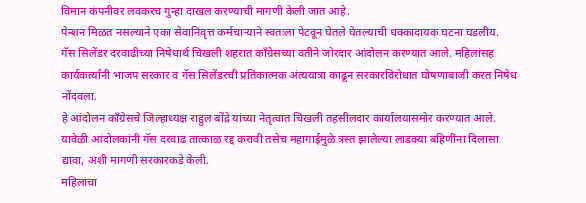विमान कंपनीवर लवकरच गुन्हा दाखल करण्याची मागणी केली जात आहे.
पेन्शन मिळत नसल्याने एका सेवानिवृत्त कर्मचाऱ्याने स्वतःला पेटवून घेतले घेतल्याची धक्कादायक घटना घडलीय.
गॅस सिलेंडर दरवाढीच्या निषेधार्थ चिखली शहरात काँग्रेसच्या वतीने जोरदार आंदोलन करण्यात आले. महिलांसह कार्यकर्त्यांनी भाजप सरकार व गॅस सिलेंडरची प्रतिकात्मक अंत्ययात्रा काढून सरकारविरोधात घोषणाबाजी करत निषेध नोंदवला.
हे आंदोलन काँग्रेसचे जिल्हाध्यक्ष राहुल बोंद्रे यांच्या नेतृत्वात चिखली तहसीलदार कार्यालयासमोर करण्यात आले. यावेळी आंदोलकांनी गॅस दरवाढ तात्काळ रद्द करावी तसेच महागाईमुळे त्रस्त झालेल्या लाडक्या बहिणींना दिलासा द्यावा, अशी मागणी सरकारकडे केली.
महिलांचा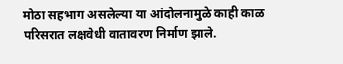मोठा सहभाग असलेल्या या आंदोलनामुळे काही काळ परिसरात लक्षवेधी वातावरण निर्माण झाले.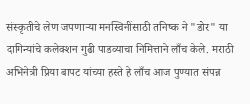संस्कृतीचे लेण जपणाऱ्या मनस्विनींसाठी तनिष्क ने "डोर" या दागिन्यांचे कलेक्शन गुढी पाडव्याचा निमित्ताने लाँच केले. मराठी अभिनेत्री प्रिया बापट यांच्या हस्ते हे लाँच आज पुण्यात संपन्न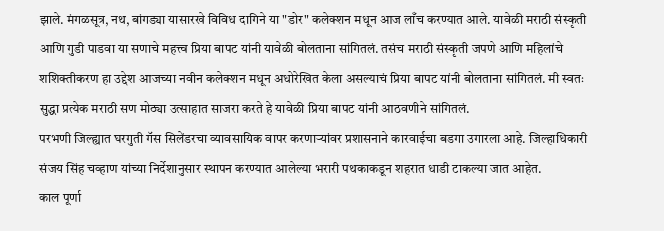झाले. मंगळसूत्र, नथ, बांगड्या यासारखे विविध दागिने या "डोर" कलेक्शन मधून आज लाँच करण्यात आले. यावेळी मराठी संस्कृती आणि गुडी पाडवा या सणाचे महत्त्व प्रिया बापट यांनी यावेळी बोलताना सांगितलं. तसंच मराठी संस्कृती जपणे आणि महिलांचे शशिक्तीकरण हा उद्देश आजच्या नवीन कलेक्शन मधून अधोरेखित केला असल्याचं प्रिया बापट यांनी बोलताना सांगितलं. मी स्वतः सुद्धा प्रत्येक मराठी सण मोठ्या उत्साहात साजरा करते हे यावेळी प्रिया बापट यांनी आठवणीने सांगितलं.
परभणी जिल्ह्यात घरगुती गॅस सिलेंडरचा व्यावसायिक वापर करणाऱ्यांवर प्रशासनाने कारवाईचा बडगा उगारला आहे. जिल्हाधिकारी संजय सिंह चव्हाण यांच्या निर्देशानुसार स्थापन करण्यात आलेल्या भरारी पथकाकडून शहरात धाडी टाकल्या जात आहेत.
काल पूर्णा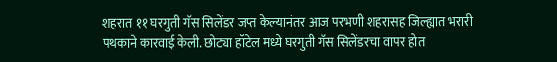शहरात ११ घरगुती गॅस सिलेंडर जप्त केल्यानंतर आज परभणी शहरासह जिल्ह्यात भरारी पथकाने कारवाई केली. छोट्या हॉटेल मध्ये घरगुती गॅस सिलेंडरचा वापर होत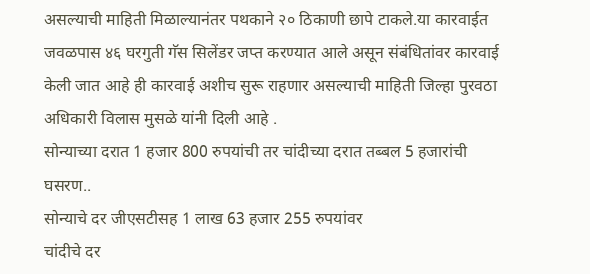असल्याची माहिती मिळाल्यानंतर पथकाने २० ठिकाणी छापे टाकले.या कारवाईत जवळपास ४६ घरगुती गॅस सिलेंडर जप्त करण्यात आले असून संबंधितांवर कारवाई केली जात आहे ही कारवाई अशीच सुरू राहणार असल्याची माहिती जिल्हा पुरवठा अधिकारी विलास मुसळे यांनी दिली आहे .
सोन्याच्या दरात 1 हजार 800 रुपयांची तर चांदीच्या दरात तब्बल 5 हजारांची घसरण..
सोन्याचे दर जीएसटीसह 1 लाख 63 हजार 255 रुपयांवर
चांदीचे दर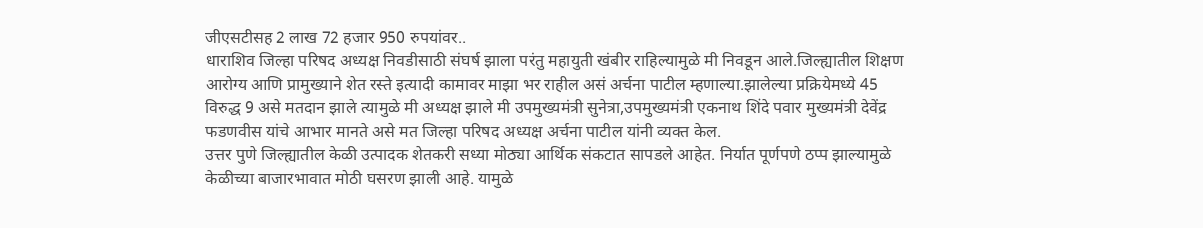जीएसटीसह 2 लाख 72 हजार 950 रुपयांवर..
धाराशिव जिल्हा परिषद अध्यक्ष निवडीसाठी संघर्ष झाला परंतु महायुती खंबीर राहिल्यामुळे मी निवडून आले.जिल्ह्यातील शिक्षण आरोग्य आणि प्रामुख्याने शेत रस्ते इत्यादी कामावर माझा भर राहील असं अर्चना पाटील म्हणाल्या.झालेल्या प्रक्रियेमध्ये 45 विरुद्ध 9 असे मतदान झाले त्यामुळे मी अध्यक्ष झाले मी उपमुख्यमंत्री सुनेत्रा,उपमुख्यमंत्री एकनाथ शिंदे पवार मुख्यमंत्री देवेंद्र फडणवीस यांचे आभार मानते असे मत जिल्हा परिषद अध्यक्ष अर्चना पाटील यांनी व्यक्त केल.
उत्तर पुणे जिल्ह्यातील केळी उत्पादक शेतकरी सध्या मोठ्या आर्थिक संकटात सापडले आहेत. निर्यात पूर्णपणे ठप्प झाल्यामुळे केळीच्या बाजारभावात मोठी घसरण झाली आहे. यामुळे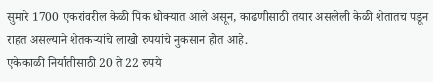सुमारे 1700 एकरांवरील केळी पिक धोक्यात आले असून, काढणीसाठी तयार असलेली केळी शेतातच पडून राहत असल्याने शेतकऱ्यांचे लाखो रुपयांचे नुकसान होत आहे.
एकेकाळी निर्यातीसाठी 20 ते 22 रुपये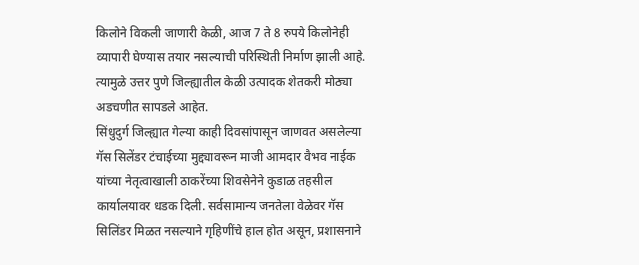किलोने विकली जाणारी केळी, आज 7 ते 8 रुपये किलोनेही व्यापारी घेण्यास तयार नसल्याची परिस्थिती निर्माण झाली आहे. त्यामुळे उत्तर पुणे जिल्ह्यातील केळी उत्पादक शेतकरी मोठ्या अडचणीत सापडले आहेत.
सिंधुदुर्ग जिल्ह्यात गेल्या काही दिवसांपासून जाणवत असलेल्या गॅस सिलेंडर टंचाईच्या मुद्द्यावरून माजी आमदार वैभव नाईक यांच्या नेतृत्वाखाली ठाकरेंच्या शिवसेनेने कुडाळ तहसील कार्यालयावर धडक दिली. सर्वसामान्य जनतेला वेळेवर गॅस सिलिंडर मिळत नसल्याने गृहिणींचे हाल होत असून, प्रशासनाने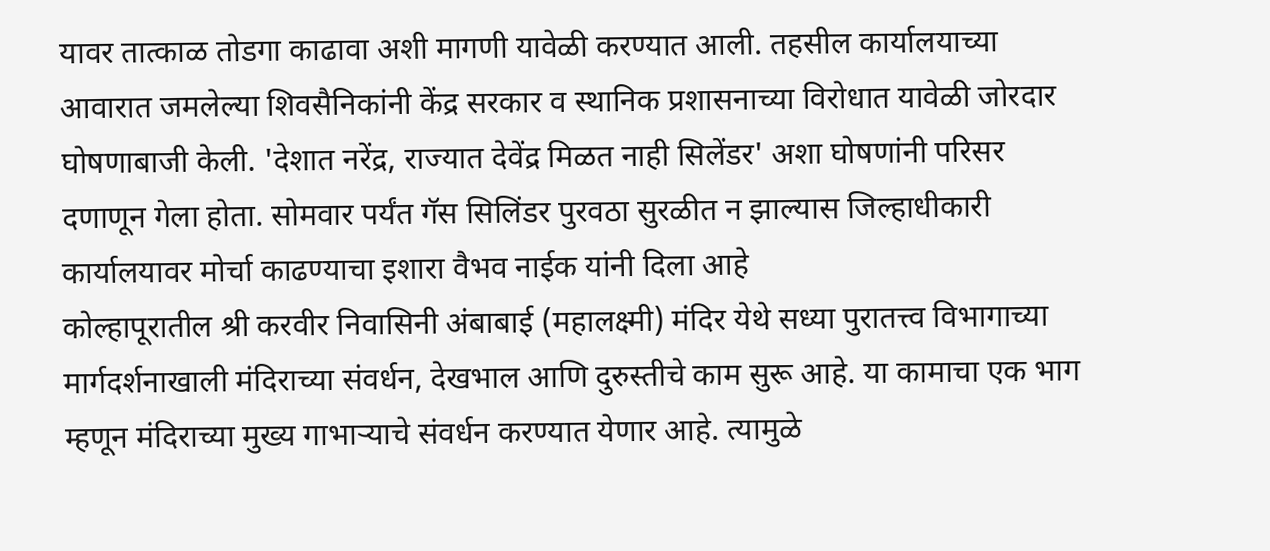यावर तात्काळ तोडगा काढावा अशी मागणी यावेळी करण्यात आली. तहसील कार्यालयाच्या आवारात जमलेल्या शिवसैनिकांनी केंद्र सरकार व स्थानिक प्रशासनाच्या विरोधात यावेळी जोरदार घोषणाबाजी केली. 'देशात नरेंद्र, राज्यात देवेंद्र मिळत नाही सिलेंडर' अशा घोषणांनी परिसर दणाणून गेला होता. सोमवार पर्यंत गॅस सिलिंडर पुरवठा सुरळीत न झाल्यास जिल्हाधीकारी कार्यालयावर मोर्चा काढण्याचा इशारा वैभव नाईक यांनी दिला आहे
कोल्हापूरातील श्री करवीर निवासिनी अंबाबाई (महालक्ष्मी) मंदिर येथे सध्या पुरातत्त्व विभागाच्या मार्गदर्शनाखाली मंदिराच्या संवर्धन, देखभाल आणि दुरुस्तीचे काम सुरू आहे. या कामाचा एक भाग म्हणून मंदिराच्या मुख्य गाभाऱ्याचे संवर्धन करण्यात येणार आहे. त्यामुळे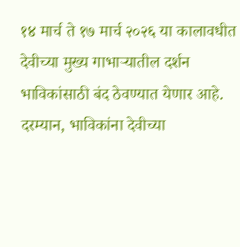१४ मार्च ते १७ मार्च २०२६ या कालावधीत देवीच्या मुख्य गाभाऱ्यातील दर्शन भाविकांसाठी बंद ठेवण्यात येणार आहे. दरम्यान, भाविकांना देवीच्या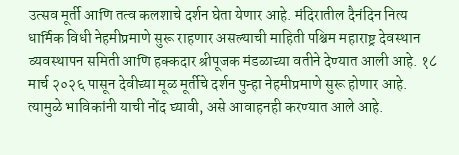उत्सव मूर्ती आणि तत्व कलशाचे दर्शन घेता येणार आहे. मंदिरातील दैनंदिन नित्य धार्मिक विधी नेहमीप्रमाणे सुरू राहणार असल्याची माहिती पश्चिम महाराष्ट्र देवस्थान व्यवस्थापन समिती आणि हक्कदार श्रीपूजक मंडळाच्या वतीने देण्यात आली आहे. १८ मार्च २०२६ पासून देवीच्या मूळ मूर्तीचे दर्शन पुन्हा नेहमीप्रमाणे सुरू होणार आहे. त्यामुळे भाविकांनी याची नोंद घ्यावी, असे आवाहनही करण्यात आले आहे.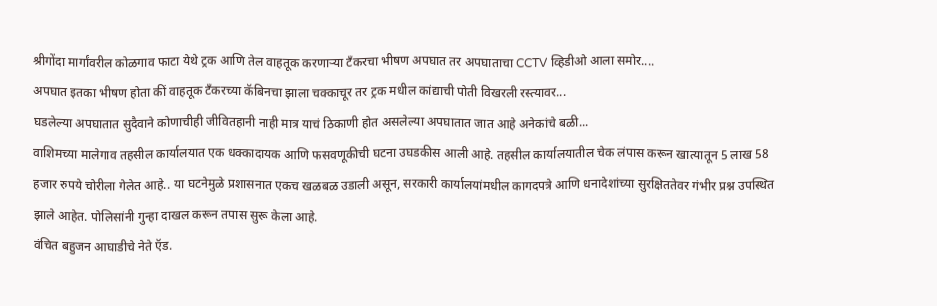श्रीगोंदा मार्गांवरील कोळगाव फाटा येथे ट्रक आणि तेल वाहतूक करणाऱ्या टँकरचा भीषण अपघात तर अपघाताचा CCTV व्हिडीओ आला समोर....
अपघात इतका भीषण होता कीं वाहतूक टँकरच्या कॅबिनचा झाला चक्काचूर तर ट्रक मधील कांद्याची पोती विखरली रस्त्यावर...
घडलेल्या अपघातात सुदैवाने कोणाचीही जीवितहानी नाही मात्र याचं ठिकाणी होत असलेल्या अपघातात जात आहे अनेकांचे बळी...
वाशिमच्या मालेगाव तहसील कार्यालयात एक धक्कादायक आणि फसवणूकीची घटना उघडकीस आली आहे. तहसील कार्यालयातील चेक लंपास करून खात्यातून 5 लाख 58 हजार रुपये चोरीला गेलेत आहे.. या घटनेमुळे प्रशासनात एकच खळबळ उडाली असून, सरकारी कार्यालयांमधील कागदपत्रे आणि धनादेशांच्या सुरक्षिततेवर गंभीर प्रश्न उपस्थित झाले आहेत. पोलिसांनी गुन्हा दाखल करून तपास सुरू केला आहे.
वंचित बहुजन आघाडीचे नेते ऍड.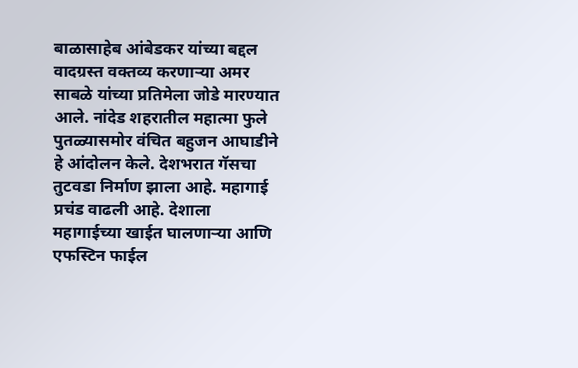बाळासाहेब आंबेडकर यांच्या बद्दल वादग्रस्त वक्तव्य करणाऱ्या अमर साबळे यांच्या प्रतिमेला जोडे मारण्यात आले. नांदेड शहरातील महात्मा फुले पुतळ्यासमोर वंचित बहुजन आघाडीने हे आंदोलन केले. देशभरात गॅसचा तुटवडा निर्माण झाला आहे. महागाई प्रचंड वाढली आहे. देशाला महागाईच्या खाईत घालणाऱ्या आणि एफस्टिन फाईल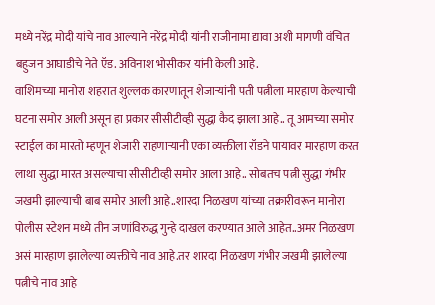मध्ये नरेंद्र मोदी यांचे नाव आल्याने नरेंद्र मोदी यांनी राजीनामा द्यावा अशी मागणी वंचित बहुजन आघाडीचे नेते ऍड. अविनाश भोसीकर यांनी केली आहे.
वाशिमच्या मानोरा शहरात शुल्लक कारणातून शेजाऱ्यांनी पती पत्नीला मारहाण केल्याची घटना समोर आली असून हा प्रकार सीसीटीव्ही सुद्धा कैद झाला आहे.. तू आमच्या समोर स्टाईल का मारतो म्हणून शेजारी राहणाऱ्यानी एका व्यक्तीला रॉडने पायावर मारहाण करत लाथा सुद्धा मारत असल्याचा सीसीटीव्ही समोर आला आहे.. सोबतच पत्नी सुद्धा गंभीर जखमी झाल्याची बाब समोर आली आहे..शारदा निळखण यांच्या तक्रारीवरून मानोरा पोलीस स्टेशन मध्ये तीन जणांविरुद्ध गुन्हे दाखल करण्यात आले आहेत..अमर निळखण असं मारहाण झालेल्या व्यक्तीचे नाव आहे.तर शारदा निळखण गंभीर जखमी झालेल्या पत्नीचे नाव आहे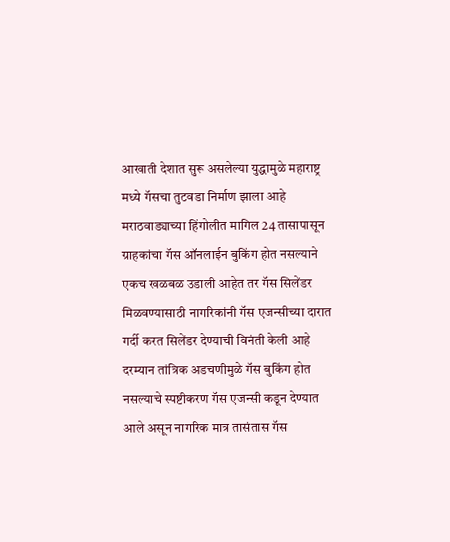आखाती देशात सुरू असलेल्या युद्धामुळे महाराष्ट्र मध्ये गॅसचा तुटवडा निर्माण झाला आहे मराठवाड्याच्या हिंगोलीत मागिल 24 तासापासून ग्राहकांचा गॅस ऑनलाईन बुकिंग होत नसल्याने एकच खळबळ उडाली आहेत तर गॅस सिलेंडर मिळवण्यासाठी नागरिकांनी गॅस एजन्सीच्या दारात गर्दी करत सिलेंडर देण्याची विनंती केली आहे दरम्यान तांत्रिक अडचणीमुळे गॅस बुकिंग होत नसल्याचे स्पष्टीकरण गॅस एजन्सी कडून देण्यात आले असून नागरिक मात्र तासंतास गॅस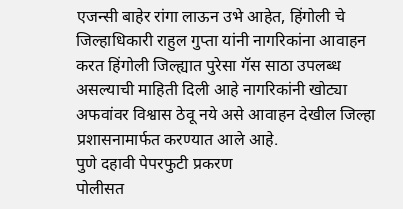एजन्सी बाहेर रांगा लाऊन उभे आहेत, हिंगोली चे जिल्हाधिकारी राहुल गुप्ता यांनी नागरिकांना आवाहन करत हिंगोली जिल्ह्यात पुरेसा गॅस साठा उपलब्ध असल्याची माहिती दिली आहे नागरिकांनी खोट्या अफवांवर विश्वास ठेवू नये असे आवाहन देखील जिल्हा प्रशासनामार्फत करण्यात आले आहे.
पुणे दहावी पेपरफुटी प्रकरण
पोलीसत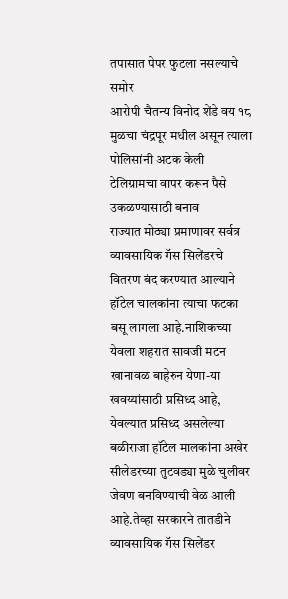तपासात पेपर फुटला नसल्याचे समोर
आरोपी चैतन्य विनोद शेंडे वय १८ मुळचा चंद्रपूर मधील असून त्याला पोलिसांनी अटक केली
टेलिग्रामचा वापर करून पैसे उकळण्यासाठी बनाव
राज्यात मोठ्या प्रमाणावर सर्वत्र व्यावसायिक गॅस सिलेंडरचे वितरण बंद करण्यात आल्याने हॉटेल चालकांना त्याचा फटका बसू लागला आहे.नाशिकच्या येवला शहरात सावजी मटन खानावळ बाहेरुन येणा-या खवय्यांसाठी प्रसिध्द आहे, येवल्यात प्रसिध्द असलेल्या बळीराजा हॉटेल मालकांना अखेर सीलेडरच्या तुटवड्या मुळे चुलीवर जेवण बनविण्याची वेळ आली आहे.तेव्हा सरकारने तातडीने व्यावसायिक गॅस सिलेंडर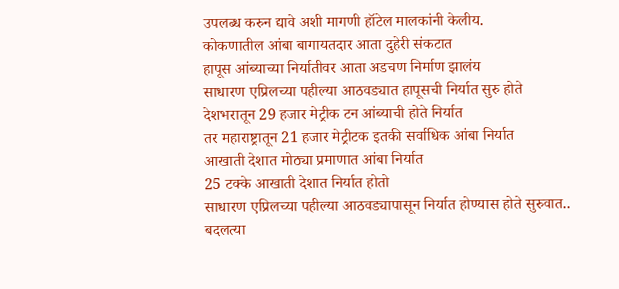उपलब्ध करुन द्यावे अशी मागणी हॉटेल मालकांनी केलीय.
कोकणातील आंबा बागायतदार आता दुहेरी संकटात
हापूस आंब्याच्या निर्यातीवर आता अडचण निर्माण झालंय
साधारण एप्रिलच्या पहील्या आठवड्यात हापूसची निर्यात सुरु होते
देशभरातून 29 हजार मेट्रीक टन आंब्याची होते निर्यात
तर महाराष्ट्रातून 21 हजार मेट्रीटक इतकी सर्वाधिक आंबा निर्यात
आखाती देशात मोठ्या प्रमाणात आंबा निर्यात
25 टक्के आखाती देशात निर्यात होतो
साधारण एप्रिलच्या पहील्या आठवड्यापासून निर्यात होण्यास होते सुरुवात..
बदलत्या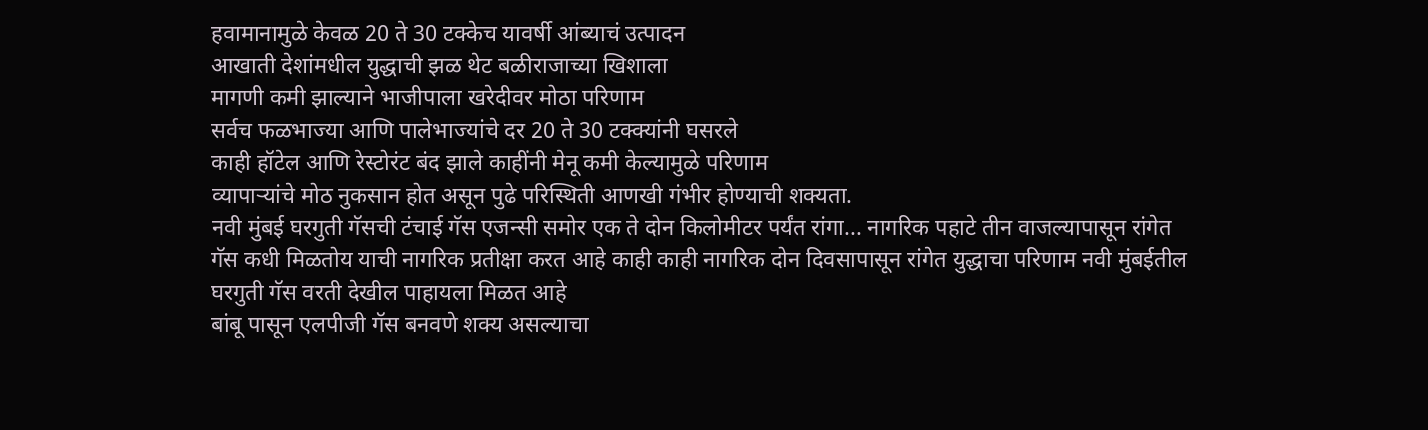हवामानामुळे केवळ 20 ते 30 टक्केच यावर्षी आंब्याचं उत्पादन
आखाती देशांमधील युद्धाची झळ थेट बळीराजाच्या खिशाला
मागणी कमी झाल्याने भाजीपाला खरेदीवर मोठा परिणाम
सर्वच फळभाज्या आणि पालेभाज्यांचे दर 20 ते 30 टक्क्यांनी घसरले
काही हॉटेल आणि रेस्टोरंट बंद झाले काहींनी मेनू कमी केल्यामुळे परिणाम
व्यापाऱ्यांचे मोठ नुकसान होत असून पुढे परिस्थिती आणखी गंभीर होण्याची शक्यता.
नवी मुंबई घरगुती गॅसची टंचाई गॅस एजन्सी समोर एक ते दोन किलोमीटर पर्यंत रांगा... नागरिक पहाटे तीन वाजल्यापासून रांगेत गॅस कधी मिळतोय याची नागरिक प्रतीक्षा करत आहे काही काही नागरिक दोन दिवसापासून रांगेत युद्धाचा परिणाम नवी मुंबईतील घरगुती गॅस वरती देखील पाहायला मिळत आहे
बांबू पासून एलपीजी गॅस बनवणे शक्य असल्याचा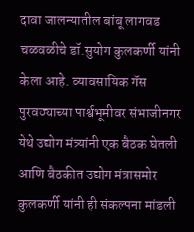दावा जालन्यातील बांबू लागवड चळवळीचे डॉ.सुयोग कुलकर्णी यांनी केला आहे. व्यावसायिक गॅस पुरवठ्याच्या पार्श्वभूमीवर संभाजीनगर येथे उद्योग मंत्र्यांनी एक बैठक घेतली आणि बैठकीत उद्योग मंत्रासमोर कुलकर्णी यांनी ही संकल्पना मांडली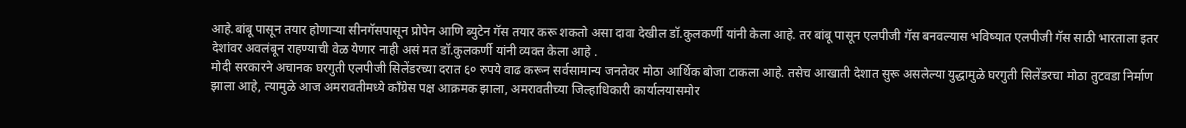आहे.बांबू पासून तयार होणाऱ्या सीनगॅसपासून प्रोपेन आणि ब्युटेन गॅस तयार करू शकतो असा दावा देखील डॉ.कुलकर्णी यांनी केला आहे. तर बांबू पासून एलपीजी गॅस बनवल्यास भविष्यात एलपीजी गॅस साठी भारताला इतर देशांवर अवलंबून राहण्याची वेळ येणार नाही असं मत डॉ.कुलकर्णी यांनी व्यक्त केला आहे .
मोदी सरकारने अचानक घरगुती एलपीजी सिलेंडरच्या दरात ६० रुपये वाढ करून सर्वसामान्य जनतेवर मोठा आर्थिक बोजा टाकला आहे. तसेच आखाती देशात सुरू असलेल्या युद्धामुळे घरगुती सिलेंडरचा मोठा तुटवडा निर्माण झाला आहे, त्यामुळे आज अमरावतीमध्ये काँग्रेस पक्ष आक्रमक झाला, अमरावतीच्या जिल्हाधिकारी कार्यालयासमोर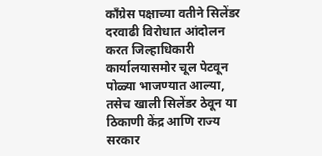काँग्रेस पक्षाच्या वतीने सिलेंडर दरवाढी विरोधात आंदोलन करत जिल्हाधिकारी कार्यालयासमोर चूल पेटवून पोळ्या भाजण्यात आल्या, तसेच खाली सिलेंडर ठेवून या ठिकाणी केंद्र आणि राज्य सरकार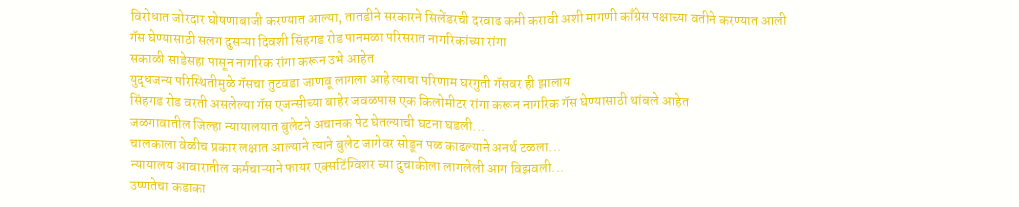विरोधात जोरदार घोषणाबाजी करण्यात आल्या, तातडीने सरकारने सिलेंडरची दरवाढ कमी करावी अशी मागणी काँग्रेस पक्षाच्या वतीने करण्यात आली
गॅस घेण्यासाठी सलग दुसऱ्या दिवशी सिंहगड रोड पानमळा परिसरात नागरिकांच्या रांगा
सकाळी साडेसहा पासून नागरिक रांगा करून उभे आहेत
युद्धजन्य परिस्थितीमुळे गॅसचा तुटवडा जाणवू लागला आहे त्याचा परिणाम घरगुती गॅसवर ही झालाय
सिंहगड रोड वरती असलेल्या गॅस एजन्सीच्या बाहेर जवळपास एक किलोमीटर रांगा करून नागरिक गॅस घेण्यासाठी थांबले आहेत
जळगावातील जिल्हा न्यायालयात बुलेटने अचानक पेट घेतल्याची घटना घडली...
चालकाला वेळीच प्रकार लक्षात आल्याने त्याने बुलेट जागेवर सोडून पळ काढल्याने अनर्थ टळला...
न्यायालय आवारातील कर्मचाऱ्याने फायर एक्सटिंग्विशर च्या दुचाकीला लागलेली आग विझवली...
उष्णतेचा कडाका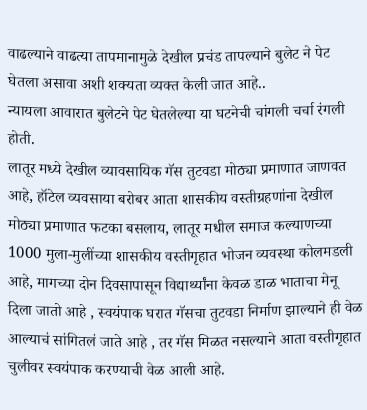वाढल्याने वाढत्या तापमानामुळे देखील प्रचंड तापल्याने बुलेट ने पेट घेतला असावा अशी शक्यता व्यक्त केली जात आहे..
न्यायला आवारात बुलेटने पेट घेतलेल्या या घटनेची चांगली चर्चा रंगली होती.
लातूर मध्ये देखील व्यावसायिक गॅस तुटवडा मोठ्या प्रमाणात जाणवत आहे, हॉटेल व्यवसाया बरोबर आता शासकीय वस्तीग्रहणांना देखील मोठ्या प्रमाणात फटका बसलाय, लातूर मधील समाज कल्याणच्या 1000 मुला-मुलींच्या शासकीय वस्तीगृहात भोजन व्यवस्था कोलमडली आहे, मागच्या दोन दिवसापासून विद्यार्थ्यांना केवळ डाळ भाताचा मेनू दिला जातो आहे , स्वयंपाक घरात गॅसचा तुटवडा निर्माण झाल्याने ही वेळ आल्याचं सांगितलं जाते आहे , तर गॅस मिळत नसल्याने आता वस्तीगृहात चुलीवर स्वयंपाक करण्याची वेळ आली आहे.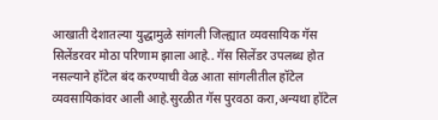आखाती देशातल्या युद्धामुळे सांगली जिल्ह्यात व्यवसायिक गॅस सिलेंडरवर मोठा परिणाम झाला आहे.. गॅस सिलेंडर उपलब्ध होत नसल्याने हॉटेल बंद करण्याची वेळ आता सांगलीतील हॉटेल व्यवसायिकांवर आली आहे.सुरळीत गॅस पुरवठा करा,अन्यथा हॉटेल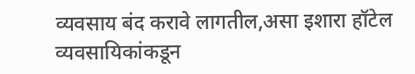व्यवसाय बंद करावे लागतील,असा इशारा हॉटेल व्यवसायिकांकडून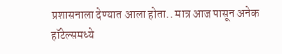प्रशासनाला देण्यात आला होता.. मात्र आज पासून अनेक हॉटेल्समध्ये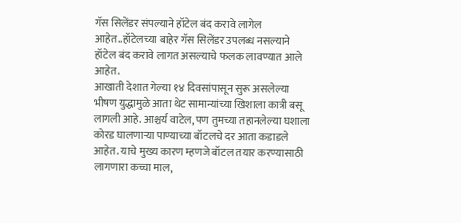गॅस सिलेंडर संपल्याने हॉटेल बंद करावे लागेल आहेत..हॉटेलच्या बाहेर गॅस सिलेंडर उपलब्ध नसल्याने हॉटेल बंद करावे लागत असल्याचे फलक लावण्यात आले आहेत.
आखाती देशात गेल्या १४ दिवसांपासून सुरू असलेल्या भीषण युद्धामुळे आता थेट सामान्यांच्या खिशाला कात्री बसू लागली आहे. आश्चर्य वाटेल, पण तुमच्या तहानलेल्या घशाला कोरड घालणाऱ्या पाण्याच्या बॉटलचे दर आता कडाडले आहेत. याचे मुख्य कारण म्हणजे बॉटल तयार करण्यासाठी लागणारा कच्चा माल,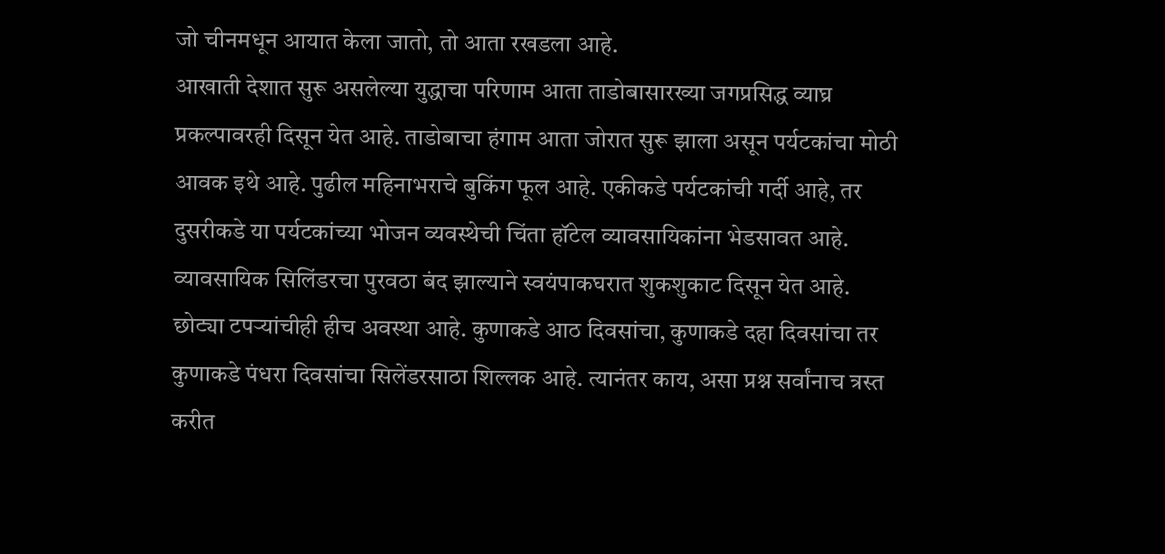जो चीनमधून आयात केला जातो, तो आता रखडला आहे.
आखाती देशात सुरू असलेल्या युद्धाचा परिणाम आता ताडोबासारख्या जगप्रसिद्ध व्याघ्र प्रकल्पावरही दिसून येत आहे. ताडोबाचा हंगाम आता जोरात सुरू झाला असून पर्यटकांचा मोठी आवक इथे आहे. पुढील महिनाभराचे बुकिंग फूल आहे. एकीकडे पर्यटकांची गर्दी आहे, तर दुसरीकडे या पर्यटकांच्या भोजन व्यवस्थेची चिंता हॉटेल व्यावसायिकांना भेडसावत आहे. व्यावसायिक सिलिंडरचा पुरवठा बंद झाल्याने स्वयंपाकघरात शुकशुकाट दिसून येत आहे. छोट्या टपऱ्यांचीही हीच अवस्था आहे. कुणाकडे आठ दिवसांचा, कुणाकडे दहा दिवसांचा तर कुणाकडे पंधरा दिवसांचा सिलेंडरसाठा शिल्लक आहे. त्यानंतर काय, असा प्रश्न सर्वांनाच त्रस्त करीत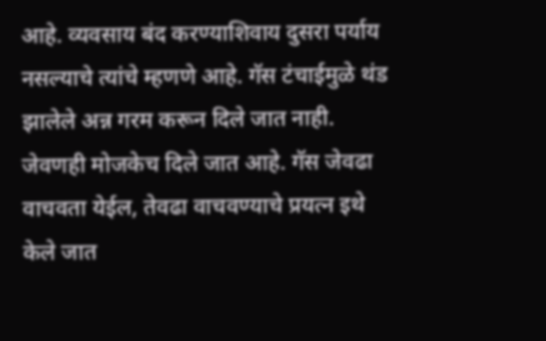आहे. व्यवसाय बंद करण्याशिवाय दुसरा पर्याय नसल्याचे त्यांचे म्हणणे आहे. गॅस टंचाईमुळे थंड झालेले अन्न गरम करून दिले जात नाही. जेवणही मोजकेच दिले जात आहे. गॅस जेवढा वाचवता येईल, तेवढा वाचवण्याचे प्रयत्न इथे केले जात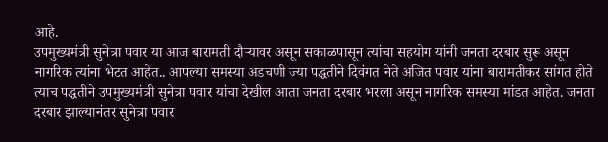आहे.
उपमुख्यमंत्री सुनेत्रा पवार या आज बारामती दौऱ्यावर असून सकाळपासून त्यांचा सहयोग यांनी जनता दरबार सुरू असून नागरिक त्यांना भेटत आहेत.. आपल्या समस्या अडचणी ज्या पद्धतीने दिवंगत नेते अजित पवार यांना बारामतीकर सांगत होते त्याच पद्धतीने उपमुख्यमंत्री सुनेत्रा पवार यांचा देखील आता जनता दरबार भरला असून नागरिक समस्या मांडत आहेत. जनता दरबार झाल्यानंतर सुनेत्रा पवार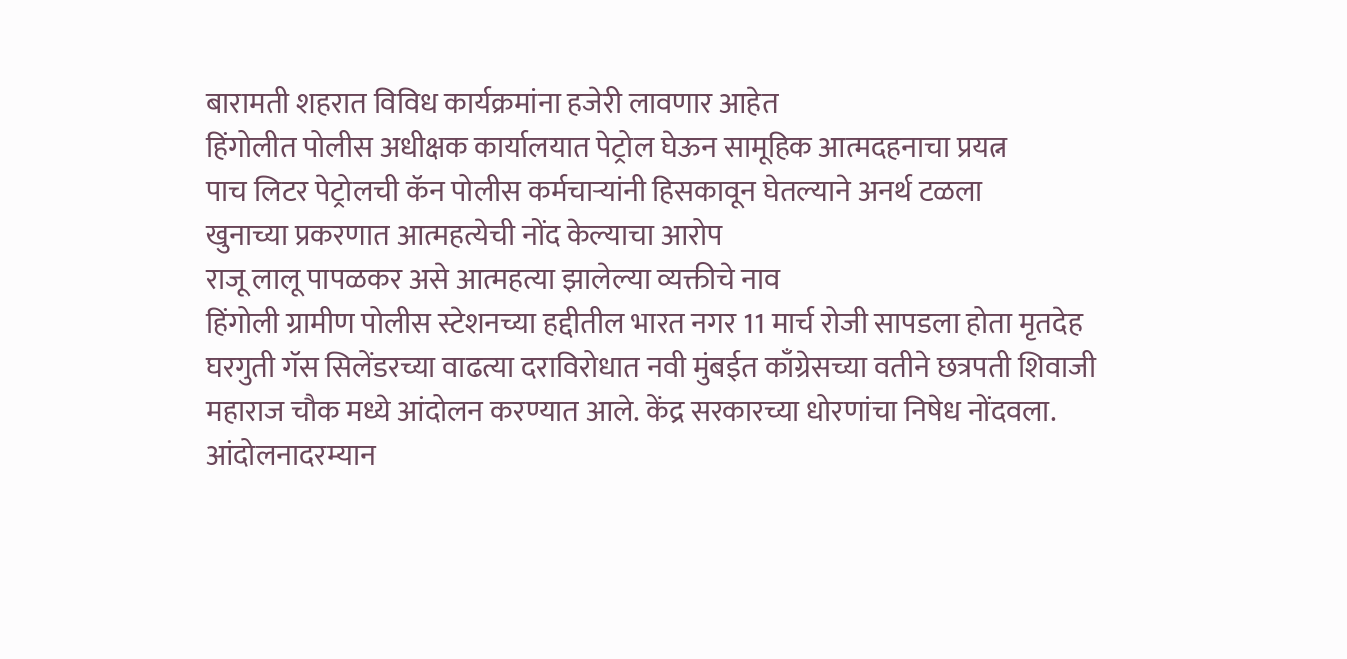बारामती शहरात विविध कार्यक्रमांना हजेरी लावणार आहेत
हिंगोलीत पोलीस अधीक्षक कार्यालयात पेट्रोल घेऊन सामूहिक आत्मदहनाचा प्रयत्न
पाच लिटर पेट्रोलची कॅन पोलीस कर्मचाऱ्यांनी हिसकावून घेतल्याने अनर्थ टळला
खुनाच्या प्रकरणात आत्महत्येची नोंद केल्याचा आरोप
राजू लालू पापळकर असे आत्महत्या झालेल्या व्यक्तीचे नाव
हिंगोली ग्रामीण पोलीस स्टेशनच्या हद्दीतील भारत नगर 11 मार्च रोजी सापडला होता मृतदेह
घरगुती गॅस सिलेंडरच्या वाढत्या दराविरोधात नवी मुंबईत काँग्रेसच्या वतीने छत्रपती शिवाजी महाराज चौक मध्ये आंदोलन करण्यात आले. केंद्र सरकारच्या धोरणांचा निषेध नोंदवला. आंदोलनादरम्यान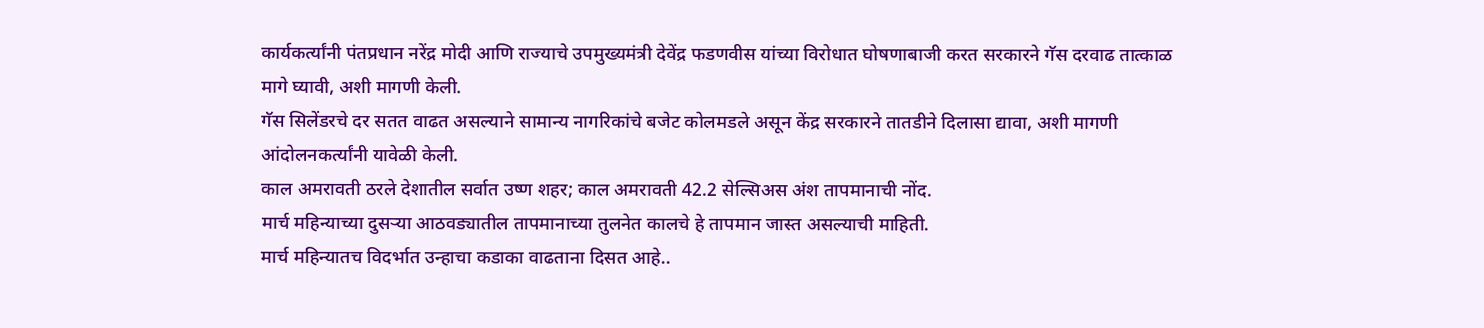कार्यकर्त्यांनी पंतप्रधान नरेंद्र मोदी आणि राज्याचे उपमुख्यमंत्री देवेंद्र फडणवीस यांच्या विरोधात घोषणाबाजी करत सरकारने गॅस दरवाढ तात्काळ मागे घ्यावी, अशी मागणी केली.
गॅस सिलेंडरचे दर सतत वाढत असल्याने सामान्य नागरिकांचे बजेट कोलमडले असून केंद्र सरकारने तातडीने दिलासा द्यावा, अशी मागणी आंदोलनकर्त्यांनी यावेळी केली.
काल अमरावती ठरले देशातील सर्वात उष्ण शहर; काल अमरावती 42.2 सेल्सिअस अंश तापमानाची नोंद.
मार्च महिन्याच्या दुसऱ्या आठवड्यातील तापमानाच्या तुलनेत कालचे हे तापमान जास्त असल्याची माहिती.
मार्च महिन्यातच विदर्भात उन्हाचा कडाका वाढताना दिसत आहे..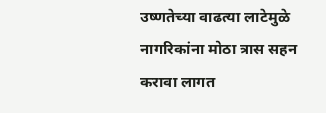उष्णतेच्या वाढत्या लाटेमुळे नागरिकांना मोठा त्रास सहन करावा लागत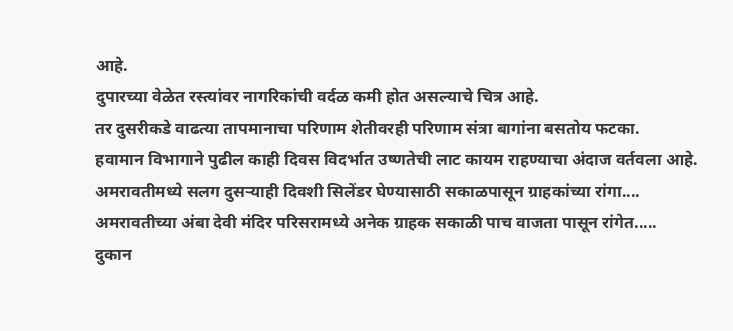आहे.
दुपारच्या वेळेत रस्त्यांवर नागरिकांची वर्दळ कमी होत असल्याचे चित्र आहे.
तर दुसरीकडे वाढत्या तापमानाचा परिणाम शेतीवरही परिणाम संत्रा बागांना बसतोय फटका.
हवामान विभागाने पुढील काही दिवस विदर्भात उष्णतेची लाट कायम राहण्याचा अंदाज वर्तवला आहे.
अमरावतीमध्ये सलग दुसऱ्याही दिवशी सिलेंडर घेण्यासाठी सकाळपासून ग्राहकांच्या रांगा....
अमरावतीच्या अंबा देवी मंदिर परिसरामध्ये अनेक ग्राहक सकाळी पाच वाजता पासून रांगेत.....
दुकान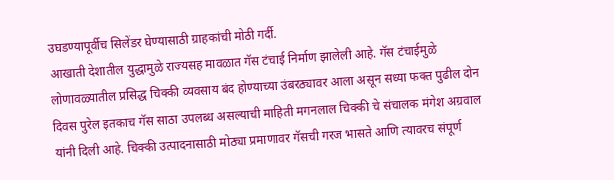उघडण्यापूर्वीच सिलेंडर घेण्यासाठी ग्राहकांची मोठी गर्दी.
आखाती देशातील युद्धामुळे राज्यसह मावळात गॅस टंचाई निर्माण झालेली आहे. गॅस टंचाईमुळे लोणावळ्यातील प्रसिद्ध चिक्की व्यवसाय बंद होण्याच्या उंबरठ्यावर आला असून सध्या फक्त पुढील दोन दिवस पुरेल इतकाच गॅस साठा उपलब्ध असल्याची माहिती मगनलाल चिक्की चे संचालक मंगेश अग्रवाल यांनी दिली आहे. चिक्की उत्पादनासाठी मोठ्या प्रमाणावर गॅसची गरज भासते आणि त्यावरच संपूर्ण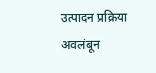उत्पादन प्रक्रिया अवलंबून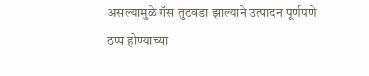असल्यामुळे गॅस तुटवडा झाल्याने उत्पादन पूर्णपणे ठप्प होण्याच्या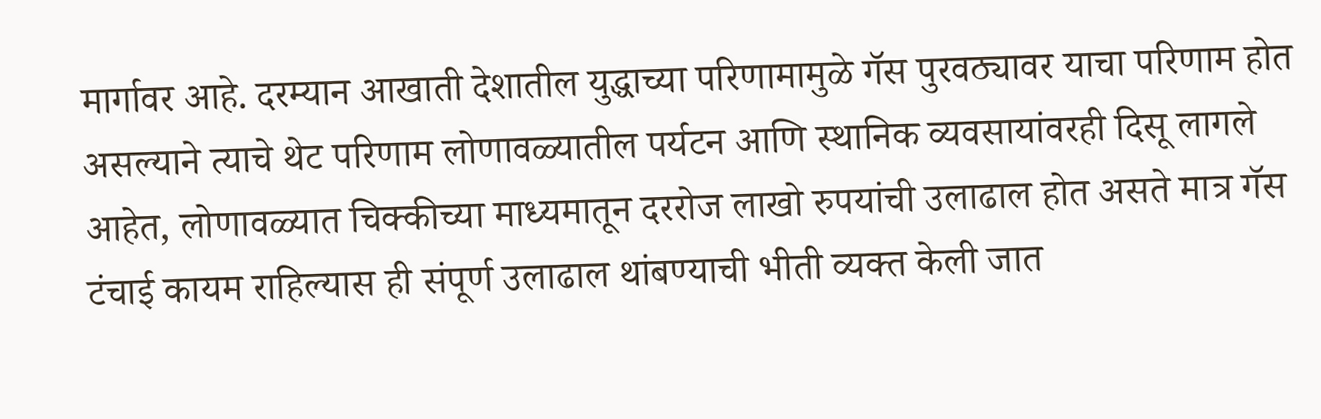मार्गावर आहे. दरम्यान आखाती देशातील युद्धाच्या परिणामामुळे गॅस पुरवठ्यावर याचा परिणाम होत असल्याने त्याचे थेट परिणाम लोणावळ्यातील पर्यटन आणि स्थानिक व्यवसायांवरही दिसू लागले आहेत, लोणावळ्यात चिक्कीच्या माध्यमातून दररोज लाखो रुपयांची उलाढाल होत असते मात्र गॅस टंचाई कायम राहिल्यास ही संपूर्ण उलाढाल थांबण्याची भीती व्यक्त केली जात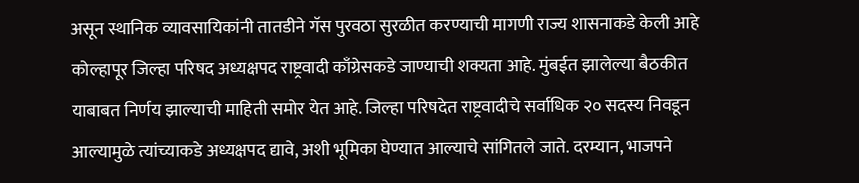असून स्थानिक व्यावसायिकांनी तातडीने गॅस पुरवठा सुरळीत करण्याची मागणी राज्य शासनाकडे केली आहे
कोल्हापूर जिल्हा परिषद अध्यक्षपद राष्ट्रवादी काँग्रेसकडे जाण्याची शक्यता आहे. मुंबईत झालेल्या बैठकीत याबाबत निर्णय झाल्याची माहिती समोर येत आहे. जिल्हा परिषदेत राष्ट्रवादीचे सर्वाधिक २० सदस्य निवडून आल्यामुळे त्यांच्याकडे अध्यक्षपद द्यावे, अशी भूमिका घेण्यात आल्याचे सांगितले जाते. दरम्यान, भाजपने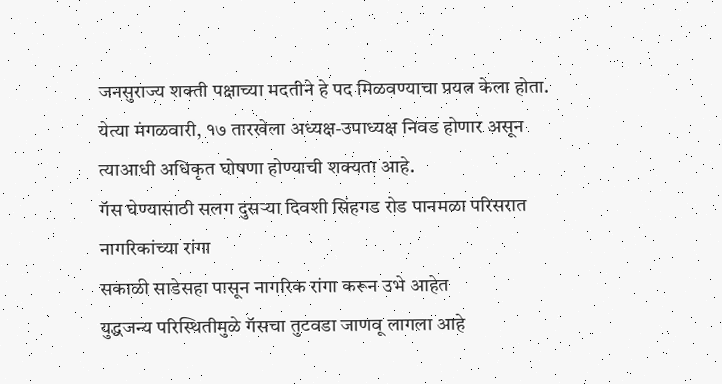जनसुराज्य शक्ती पक्षाच्या मदतीने हे पद मिळवण्याचा प्रयत्न केला होता. येत्या मंगळवारी, १७ तारखेला अध्यक्ष-उपाध्यक्ष निवड होणार असून त्याआधी अधिकृत घोषणा होण्याची शक्यता आहे.
गॅस घेण्यासाठी सलग दुसऱ्या दिवशी सिंहगड रोड पानमळा परिसरात नागरिकांच्या रांगा
सकाळी साडेसहा पासून नागरिक रांगा करून उभे आहेत
युद्धजन्य परिस्थितीमुळे गॅसचा तुटवडा जाणवू लागला आहे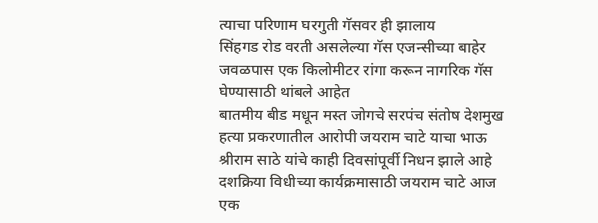त्याचा परिणाम घरगुती गॅसवर ही झालाय
सिंहगड रोड वरती असलेल्या गॅस एजन्सीच्या बाहेर जवळपास एक किलोमीटर रांगा करून नागरिक गॅस घेण्यासाठी थांबले आहेत
बातमीय बीड मधून मस्त जोगचे सरपंच संतोष देशमुख हत्या प्रकरणातील आरोपी जयराम चाटे याचा भाऊ श्रीराम साठे यांचे काही दिवसांपूर्वी निधन झाले आहे दशक्रिया विधीच्या कार्यक्रमासाठी जयराम चाटे आज एक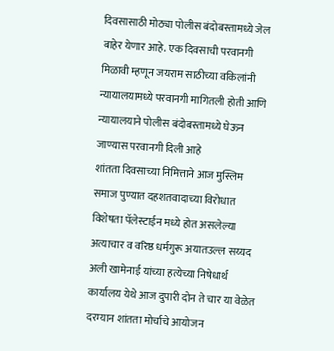दिवसासाठी मोठ्या पोलीस बंदोबस्तामध्ये जेल बाहेर येणार आहे. एक दिवसाची परवानगी मिळावी म्हणून जयराम साठीच्या वकिलांनी न्यायालयामध्ये परवानगी मागितली होती आणि न्यायालयाने पोलीस बंदोबस्तामध्ये घेऊन जाण्यास परवानगी दिली आहे
शांतता दिवसाच्या निमित्ताने आज मुस्लिम समाज पुण्यात दहशतवादाच्या विरोधात विशेषता पॅलेस्टाईन मध्ये होत असलेल्या अत्याचार व वरिष्ठ धर्मगुरू अयातउल्ल सय्यद अली खामेनाई यांच्या हत्येच्या निषेधार्थ कार्यालय येथे आज दुपारी दोन ते चार या वेळेत दरम्यान शांतता मोर्चाचे आयोजन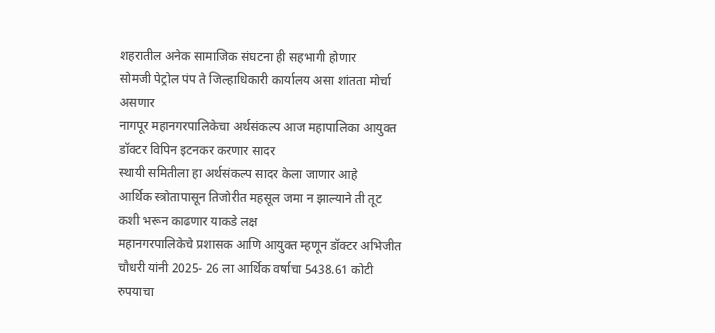शहरातील अनेक सामाजिक संघटना ही सहभागी होणार
सोमजी पेट्रोल पंप ते जिल्हाधिकारी कार्यालय असा शांतता मोर्चा असणार
नागपूर महानगरपालिकेचा अर्थसंकल्प आज महापालिका आयुक्त डॉक्टर विपिन इटनकर करणार सादर
स्थायी समितीला हा अर्थसंकल्प सादर केला जाणार आहे
आर्थिक स्त्रोतापासून तिजोरीत महसूल जमा न झाल्याने ती तूट कशी भरून काढणार याकडे लक्ष
महानगरपालिकेचे प्रशासक आणि आयुक्त म्हणून डॉक्टर अभिजीत चौधरी यांनी 2025- 26 ला आर्थिक वर्षाचा 5438.61 कोटी रुपयाचा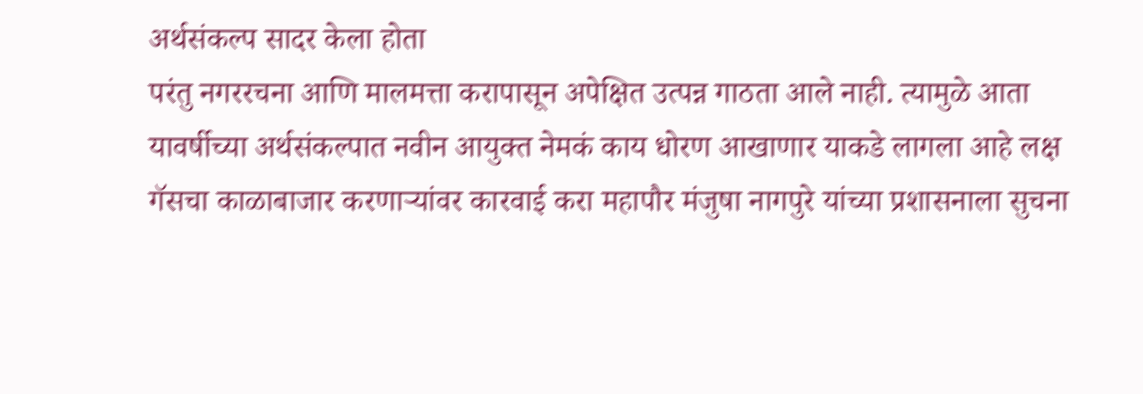अर्थसंकल्प सादर केला होता
परंतु नगररचना आणि मालमत्ता करापासून अपेक्षित उत्पन्न गाठता आले नाही. त्यामुळे आता यावर्षीच्या अर्थसंकल्पात नवीन आयुक्त नेमकं काय धोरण आखाणार याकडे लागला आहे लक्ष
गॅसचा काळाबाजार करणाऱ्यांवर कारवाई करा महापौर मंजुषा नागपुरे यांच्या प्रशासनाला सुचना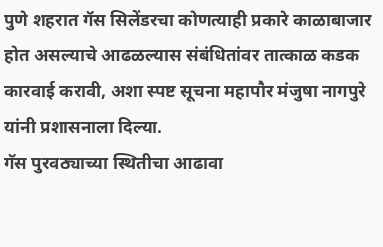पुणे शहरात गॅस सिलेंडरचा कोणत्याही प्रकारे काळाबाजार होत असल्याचे आढळल्यास संबंधितांवर तात्काळ कडक कारवाई करावी, अशा स्पष्ट सूचना महापौर मंजुषा नागपुरे यांनी प्रशासनाला दिल्या.
गॅस पुरवठ्याच्या स्थितीचा आढावा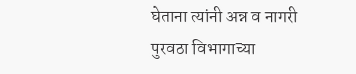घेताना त्यांनी अन्न व नागरी पुरवठा विभागाच्या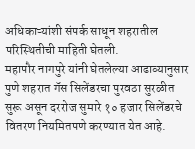अधिकाऱ्यांशी संपर्क साधून शहरातील परिस्थितीची माहिती घेतली.
महापौर नागपुरे यांनी घेतलेल्या आढाव्यानुसार पुणे शहरात गॅस सिलेंडरचा पुरवठा सुरळीत सुरू असून दररोज सुमारे १० हजार सिलेंडरचे वितरण नियमितपणे करण्यात येत आहे.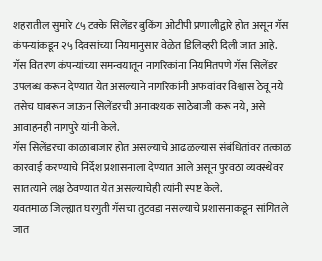शहरातील सुमारे ८५ टक्के सिलेंडर बुकिंग ओटीपी प्रणालीद्वारे होत असून गॅस कंपन्यांकडून २५ दिवसांच्या नियमानुसार वेळेत डिलिव्हरी दिली जात आहे.
गॅस वितरण कंपन्यांच्या समन्वयातून नागरिकांना नियमितपणे गॅस सिलेंडर उपलब्ध करून देण्यात येत असल्याने नागरिकांनी अफवांवर विश्वास ठेवू नये तसेच घाबरून जाऊन सिलेंडरची अनावश्यक साठेबाजी करू नये, असे आवाहनही नागपुरे यांनी केले.
गॅस सिलेंडरचा काळाबाजार होत असल्याचे आढळल्यास संबंधितांवर तत्काळ कारवाई करण्याचे निर्देश प्रशासनाला देण्यात आले असून पुरवठा व्यवस्थेवर सातत्याने लक्ष ठेवण्यात येत असल्याचेही त्यांनी स्पष्ट केले.
यवतमाळ जिल्ह्यात घरगुती गॅसचा तुटवडा नसल्याचे प्रशासनाकडून सांगितले जात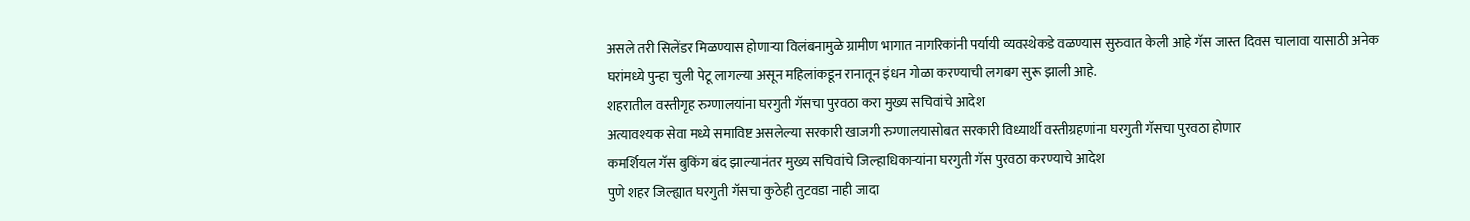असले तरी सिलेंडर मिळण्यास होणाऱ्या विलंबनामुळे ग्रामीण भागात नागरिकांनी पर्यायी व्यवस्थेकडे वळण्यास सुरुवात केली आहे गॅस जास्त दिवस चालावा यासाठी अनेक घरांमध्ये पुन्हा चुली पेटू लागल्या असून महिलांकडून रानातून इंधन गोळा करण्याची लगबग सुरू झाली आहे.
शहरातील वस्तीगृह रुग्णालयांना घरगुती गॅसचा पुरवठा करा मुख्य सचिवांचे आदेश
अत्यावश्यक सेवा मध्ये समाविष्ट असलेल्या सरकारी खाजगी रुग्णालयासोबत सरकारी विध्यार्थी वस्तीग्रहणांना घरगुती गॅसचा पुरवठा होणार
कमर्शियल गॅस बुकिंग बंद झाल्यानंतर मुख्य सचिवांचे जिल्हाधिकाऱ्यांना घरगुती गॅस पुरवठा करण्याचे आदेश
पुणे शहर जिल्ह्यात घरगुती गॅसचा कुठेही तुटवडा नाही जादा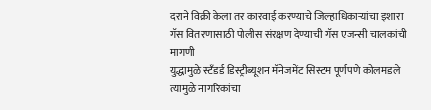दराने विक्री केला तर कारवाई करण्याचे जिल्हाधिकाऱ्यांचा इशारा
गॅस वितरणासाठी पोलीस संरक्षण देण्याची गॅस एजन्सी चालकांची मागणी
युद्धामुळे स्टॅंडर्ड डिस्ट्रीब्यूशन मॅनेजमेंट सिस्टम पूर्णपणे कोलमडले त्यामुळे नागरिकांचा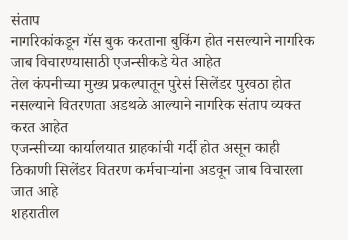संताप
नागरिकांकडून गॅस बुक करताना बुकिंग होत नसल्याने नागरिक जाब विचारण्यासाठी एजन्सीकडे येत आहेत
तेल कंपनीच्या मुख्य प्रकल्पातून पुरेसं सिलेंडर पुरवठा होत नसल्याने वितरणता अडथळे आल्याने नागरिक संताप व्यक्त करत आहेत
एजन्सीच्या कार्यालयात ग्राहकांची गर्दी होत असून काही ठिकाणी सिलेंडर वितरण कर्मचाऱ्यांना अडवून जाब विचारला जात आहे
शहरातील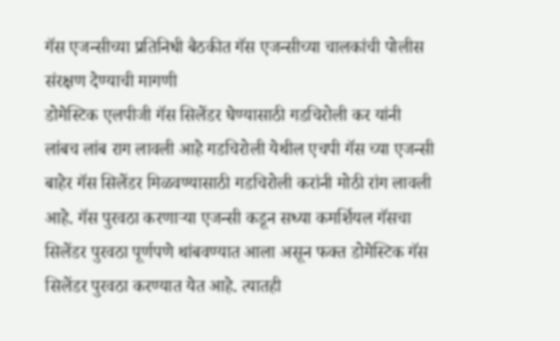गॅस एजन्सीच्या प्रतिनिधी बैठकीत गॅस एजन्सीच्या चालकांची पोलीस संरक्षण देण्याची मागणी
डोमेस्टिक एलपीजी गॅस सिलेंडर घेण्यासाठी गडचिरोली कर यांनी लांबच लांब राग लावली आहे गडचिरोली येथील एचपी गॅस च्या एजन्सी बाहेर गॅस सिलेंडर मिळवण्यासाठी गडचिरोली करांनी मोठी रांग लावली आहे. गॅस पुरवठा करणाऱ्या एजन्सी कडून सध्या कमर्शियल गॅसचा सिलेंडर पुरवठा पूर्णपणे थांबवण्यात आला असून फक्त डोमेस्टिक गॅस सिलेंडर पुरवठा करण्यात येत आहे. त्यातही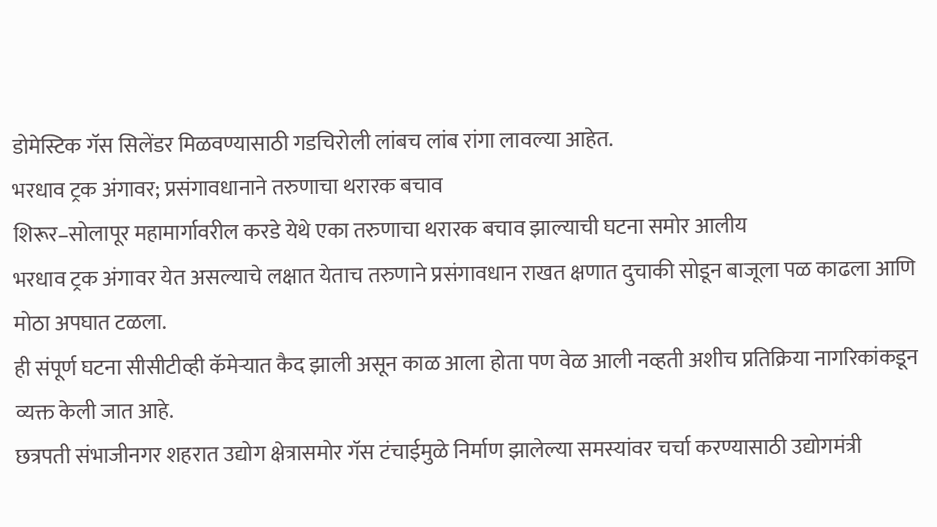डोमेस्टिक गॅस सिलेंडर मिळवण्यासाठी गडचिरोली लांबच लांब रांगा लावल्या आहेत.
भरधाव ट्रक अंगावर; प्रसंगावधानाने तरुणाचा थरारक बचाव
शिरूर–सोलापूर महामार्गावरील करडे येथे एका तरुणाचा थरारक बचाव झाल्याची घटना समोर आलीय
भरधाव ट्रक अंगावर येत असल्याचे लक्षात येताच तरुणाने प्रसंगावधान राखत क्षणात दुचाकी सोडून बाजूला पळ काढला आणि मोठा अपघात टळला.
ही संपूर्ण घटना सीसीटीव्ही कॅमेऱ्यात कैद झाली असून काळ आला होता पण वेळ आली नव्हती अशीच प्रतिक्रिया नागरिकांकडून व्यक्त केली जात आहे.
छत्रपती संभाजीनगर शहरात उद्योग क्षेत्रासमोर गॅस टंचाईमुळे निर्माण झालेल्या समस्यांवर चर्चा करण्यासाठी उद्योगमंत्री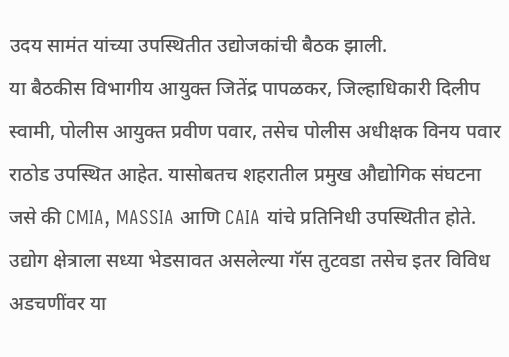उदय सामंत यांच्या उपस्थितीत उद्योजकांची बैठक झाली.
या बैठकीस विभागीय आयुक्त जितेंद्र पापळकर, जिल्हाधिकारी दिलीप स्वामी, पोलीस आयुक्त प्रवीण पवार, तसेच पोलीस अधीक्षक विनय पवार राठोड उपस्थित आहेत. यासोबतच शहरातील प्रमुख औद्योगिक संघटना जसे की CMIA, MASSIA आणि CAIA यांचे प्रतिनिधी उपस्थितीत होते. उद्योग क्षेत्राला सध्या भेडसावत असलेल्या गॅस तुटवडा तसेच इतर विविध अडचणींवर या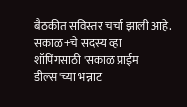बैठकीत सविस्तर चर्चा झाली आहे.
सकाळ+चे सदस्य व्हा
शॉपिंगसाठी 'सकाळ प्राईम डील्स'च्या भन्नाट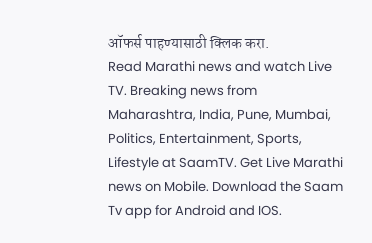ऑफर्स पाहण्यासाठी क्लिक करा.
Read Marathi news and watch Live TV. Breaking news from Maharashtra, India, Pune, Mumbai, Politics, Entertainment, Sports, Lifestyle at SaamTV. Get Live Marathi news on Mobile. Download the Saam Tv app for Android and IOS.